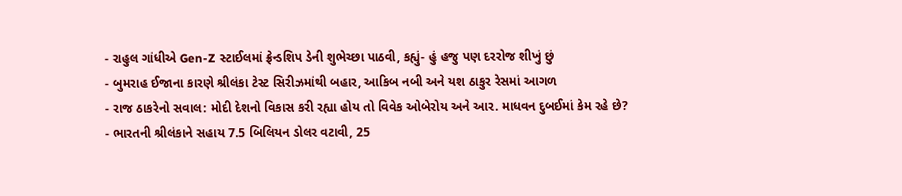- રાહુલ ગાંધીએ Gen-Z સ્ટાઈલમાં ફ્રેન્ડશિપ ડેની શુભેચ્છા પાઠવી, કહ્યું- હું હજુ પણ દરરોજ શીખું છું
- બુમરાહ ઈજાના કારણે શ્રીલંકા ટેસ્ટ સિરીઝમાંથી બહાર, આકિબ નબી અને યશ ઠાકુર રેસમાં આગળ
- રાજ ઠાકરેનો સવાલ: મોદી દેશનો વિકાસ કરી રહ્યા હોય તો વિવેક ઓબેરોય અને આર. માધવન દુબઈમાં કેમ રહે છે?
- ભારતની શ્રીલંકાને સહાય 7.5 બિલિયન ડોલર વટાવી, 25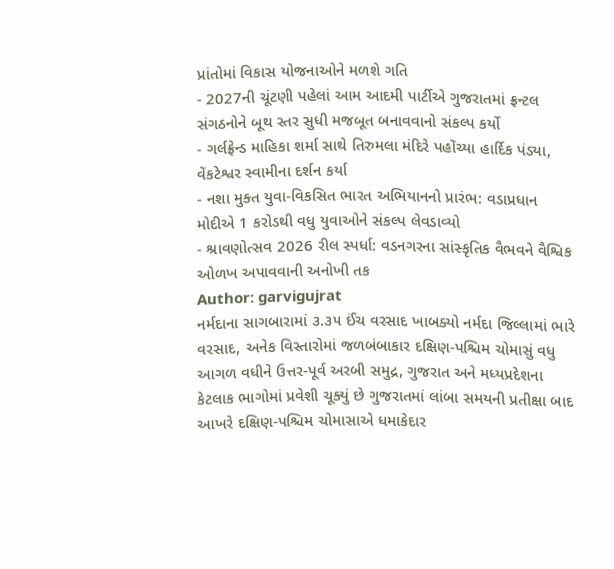પ્રાંતોમાં વિકાસ યોજનાઓને મળશે ગતિ
- 2027ની ચૂંટણી પહેલાં આમ આદમી પાર્ટીએ ગુજરાતમાં ફ્રન્ટલ સંગઠનોને બૂથ સ્તર સુધી મજબૂત બનાવવાનો સંકલ્પ કર્યો
- ગર્લફ્રેન્ડ માહિકા શર્મા સાથે તિરુમલા મંદિરે પહોંચ્યા હાર્દિક પંડ્યા, વેંકટેશ્વર સ્વામીના દર્શન કર્યા
- નશા મુક્ત યુવા-વિકસિત ભારત અભિયાનનો પ્રારંભ: વડાપ્રધાન મોદીએ 1 કરોડથી વધુ યુવાઓને સંકલ્પ લેવડાવ્યો
- શ્રાવણોત્સવ 2026 રીલ સ્પર્ધા: વડનગરના સાંસ્કૃતિક વૈભવને વૈશ્વિક ઓળખ અપાવવાની અનોખી તક
Author: garvigujrat
નર્મદાના સાગબારામાં ૩.૩૫ ઈંચ વરસાદ ખાબક્યો નર્મદા જિલ્લામાં ભારે વરસાદ, અનેક વિસ્તારોમાં જળબંબાકાર દક્ષિણ-પશ્ચિમ ચોમાસું વધુ આગળ વધીને ઉત્તર-પૂર્વ અરબી સમુદ્ર, ગુજરાત અને મધ્યપ્રદેશના કેટલાક ભાગોમાં પ્રવેશી ચૂક્યું છે ગુજરાતમાં લાંબા સમયની પ્રતીક્ષા બાદ આખરે દક્ષિણ-પશ્ચિમ ચોમાસાએ ધમાકેદાર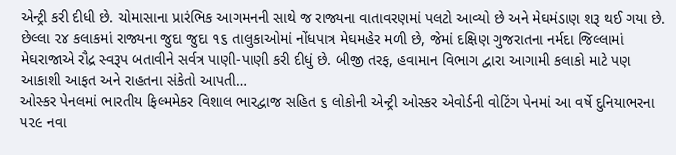એન્ટ્રી કરી દીધી છે. ચોમાસાના પ્રારંભિક આગમનની સાથે જ રાજ્યના વાતાવરણમાં પલટો આવ્યો છે અને મેઘમંડાણ શરૂ થઈ ગયા છે. છેલ્લા ૨૪ કલાકમાં રાજ્યના જુદા જુદા ૧૬ તાલુકાઓમાં નોંધપાત્ર મેઘમહેર મળી છે, જેમાં દક્ષિણ ગુજરાતના નર્મદા જિલ્લામાં મેઘરાજાએ રૌદ્ર સ્વરૂપ બતાવીને સર્વત્ર પાણી-પાણી કરી દીધું છે. બીજી તરફ, હવામાન વિભાગ દ્વારા આગામી કલાકો માટે પણ આકાશી આફત અને રાહતના સંકેતો આપતી…
ઓસ્કર પેનલમાં ભારતીય ફિલ્મમેકર વિશાલ ભારદ્વાજ સહિત ૬ લોકોની એન્ટ્રી ઓસ્કર એવોર્ડની વોટિંગ પેનમાં આ વર્ષે દુનિયાભરના ૫૨૯ નવા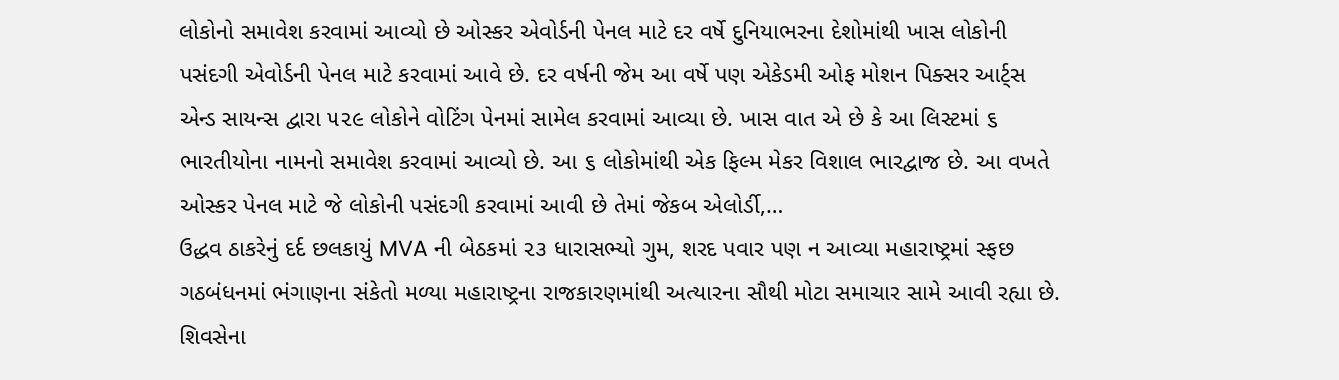લોકોનો સમાવેશ કરવામાં આવ્યો છે ઓસ્કર એવોર્ડની પેનલ માટે દર વર્ષે દુનિયાભરના દેશોમાંથી ખાસ લોકોની પસંદગી એવોર્ડની પેનલ માટે કરવામાં આવે છે. દર વર્ષની જેમ આ વર્ષે પણ એકેડમી ઓફ મોશન પિક્સર આર્ટ્સ એન્ડ સાયન્સ દ્વારા ૫૨૯ લોકોને વોટિંગ પેનમાં સામેલ કરવામાં આવ્યા છે. ખાસ વાત એ છે કે આ લિસ્ટમાં ૬ ભારતીયોના નામનો સમાવેશ કરવામાં આવ્યો છે. આ ૬ લોકોમાંથી એક ફિલ્મ મેકર વિશાલ ભારદ્વાજ છે. આ વખતે ઓસ્કર પેનલ માટે જે લોકોની પસંદગી કરવામાં આવી છે તેમાં જેકબ એલોર્ડી,…
ઉદ્ધવ ઠાકરેનું દર્દ છલકાયું MVA ની બેઠકમાં ૨૩ ધારાસભ્યો ગુમ, શરદ પવાર પણ ન આવ્યા મહારાષ્ટ્રમાં સ્ફછ ગઠબંધનમાં ભંગાણના સંકેતો મળ્યા મહારાષ્ટ્રના રાજકારણમાંથી અત્યારના સૌથી મોટા સમાચાર સામે આવી રહ્યા છે. શિવસેના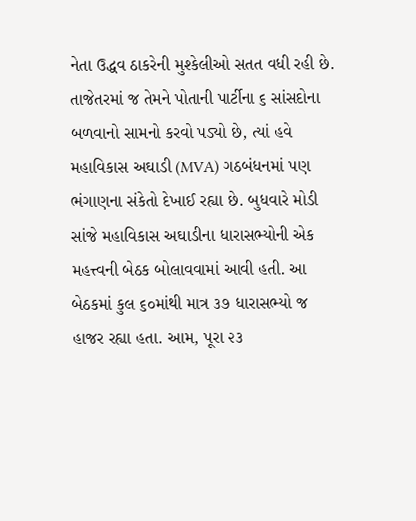નેતા ઉદ્ધવ ઠાકરેની મુશ્કેલીઓ સતત વધી રહી છે. તાજેતરમાં જ તેમને પોતાની પાર્ટીના ૬ સાંસદોના બળવાનો સામનો કરવો પડ્યો છે, ત્યાં હવે મહાવિકાસ અઘાડી (MVA) ગઠબંધનમાં પણ ભંગાણના સંકેતો દેખાઈ રહ્યા છે. બુધવારે મોડી સાંજે મહાવિકાસ અઘાડીના ધારાસભ્યોની એક મહત્ત્વની બેઠક બોલાવવામાં આવી હતી. આ બેઠકમાં કુલ ૬૦માંથી માત્ર ૩૭ ધારાસભ્યો જ હાજર રહ્યા હતા. આમ, પૂરા ૨૩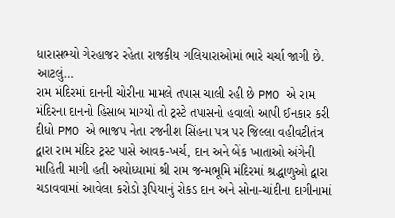ધારાસભ્યો ગેરહાજર રહેતા રાજકીય ગલિયારાઓમાં ભારે ચર્ચા જાગી છે. આટલું…
રામ મંદિરમાં દાનની ચોરીના મામલે તપાસ ચાલી રહી છે PMO એ રામ મંદિરના દાનનો હિસાબ માગ્યો તો ટ્રસ્ટે તપાસનો હવાલો આપી ઈનકાર કરી દીધો PMO એ ભાજપ નેતા રજનીશ સિંહના પત્ર પર જિલ્લા વહીવટીતંત્ર દ્વારા રામ મંદિર ટ્રસ્ટ પાસે આવક-ખર્ચ, દાન અને બેંક ખાતાઓ અંગેની માહિતી માગી હતી અયોધ્યામાં શ્રી રામ જન્મભૂમિ મંદિરમાં શ્રદ્ધાળુઓ દ્વારા ચડાવવામાં આવેલા કરોડો રૂપિયાનું રોકડ દાન અને સોના-ચાંદીના દાગીનામાં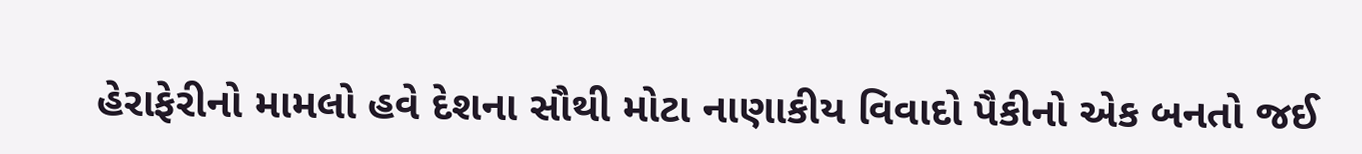હેરાફેરીનો મામલો હવે દેશના સૌથી મોટા નાણાકીય વિવાદો પૈકીનો એક બનતો જઈ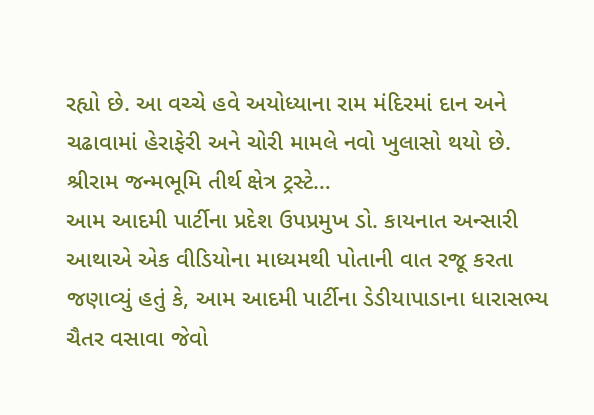રહ્યો છે. આ વચ્ચે હવે અયોધ્યાના રામ મંદિરમાં દાન અને ચઢાવામાં હેરાફેરી અને ચોરી મામલે નવો ખુલાસો થયો છે. શ્રીરામ જન્મભૂમિ તીર્થ ક્ષેત્ર ટ્રસ્ટે…
આમ આદમી પાર્ટીના પ્રદેશ ઉપપ્રમુખ ડો. કાયનાત અન્સારી આથાએ એક વીડિયોના માધ્યમથી પોતાની વાત રજૂ કરતા જણાવ્યું હતું કે, આમ આદમી પાર્ટીના ડેડીયાપાડાના ધારાસભ્ય ચૈતર વસાવા જેવો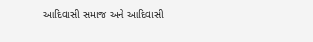આદિવાસી સમાજ અને આદિવાસી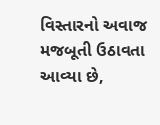વિસ્તારનો અવાજ મજબૂતી ઉઠાવતા આવ્યા છે,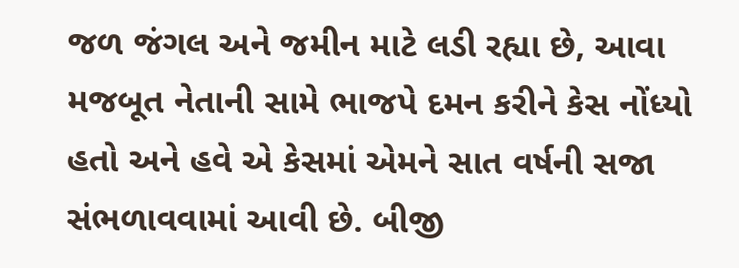જળ જંગલ અને જમીન માટે લડી રહ્યા છે, આવા મજબૂત નેતાની સામે ભાજપે દમન કરીને કેસ નોંધ્યો હતો અને હવે એ કેસમાં એમને સાત વર્ષની સજા સંભળાવવામાં આવી છે. બીજી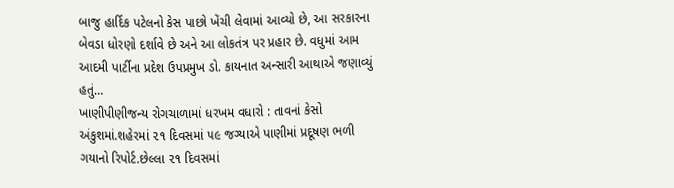બાજુ હાર્દિક પટેલનો કેસ પાછો ખેંચી લેવામાં આવ્યો છે, આ સરકારના બેવડા ધોરણો દર્શાવે છે અને આ લોકતંત્ર પર પ્રહાર છે. વધુમાં આમ આદમી પાર્ટીના પ્રદેશ ઉપપ્રમુખ ડો. કાયનાત અન્સારી આથાએ જણાવ્યું હતું…
ખાણીપીણીજન્ય રોગચાળામાં ધરખમ વધારો : તાવનાં કેસો અંકુશમાં.શહેરમાં ૨૧ દિવસમાં ૫૯ જગ્યાએ પાણીમાં પ્રદૂષણ ભળી ગયાનો રિપોર્ટ.છેલ્લા ૨૧ દિવસમાં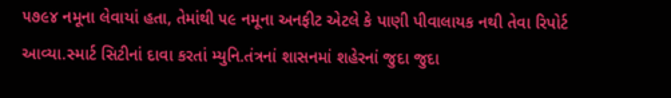૫૭૯૪ નમૂના લેવાયાં હતા, તેમાંથી ૫૯ નમૂના અનફીટ એટલે કે પાણી પીવાલાયક નથી તેવા રિપોર્ટ આવ્યા.સ્માર્ટ સિટીનાં દાવા કરતાં મ્યુનિ.તંત્રનાં શાસનમાં શહેરનાં જુદા જુદા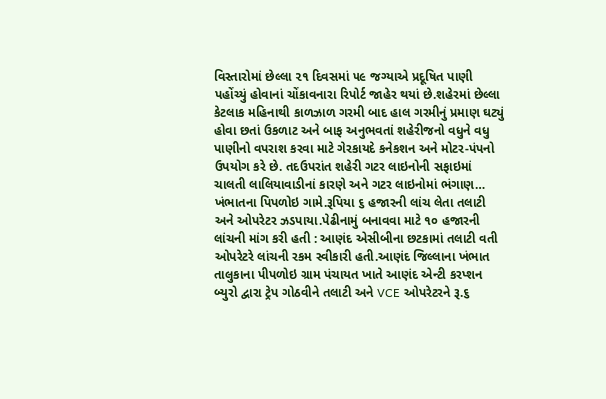વિસ્તારોમાં છેલ્લા ૨૧ દિવસમાં ૫૯ જગ્યાએ પ્રદૂષિત પાણી પહોંચ્યું હોવાનાં ચોંકાવનારા રિપોર્ટ જાહેર થયાં છે.શહેરમાં છેલ્લા કેટલાક મહિનાથી કાળઝાળ ગરમી બાદ હાલ ગરમીનું પ્રમાણ ઘટ્યું હોવા છતાં ઉકળાટ અને બાફ અનુભવતાં શહેરીજનો વધુને વધુ પાણીનો વપરાશ કરવા માટે ગેરકાયદે કનેકશન અને મોટર-પંપનો ઉપયોગ કરે છે. તદઉપરાંત શહેરી ગટર લાઇનોની સફાઇમાં ચાલતી લાલિયાવાડીનાં કારણે અને ગટર લાઇનોમાં ભંગાણ…
ખંભાતના પિપળોઇ ગામે.રૂપિયા ૬ હજારની લાંચ લેતા તલાટી અને ઓપરેટર ઝડપાયા.પેઢીનામું બનાવવા માટે ૧૦ હજારની લાંચની માંગ કરી હતી : આણંદ એસીબીના છટકામાં તલાટી વતી ઓપરેટરે લાંચની રકમ સ્વીકારી હતી.આણંદ જિલ્લાના ખંભાત તાલુકાના પીપળોઇ ગ્રામ પંચાયત ખાતે આણંદ એન્ટી કરપ્શન બ્યુરો દ્વારા ટ્રેપ ગોઠવીને તલાટી અને VCE ઓપરેટરને રૂ.૬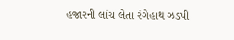હજારની લાંચ લેતા રંગેહાથ ઝડપી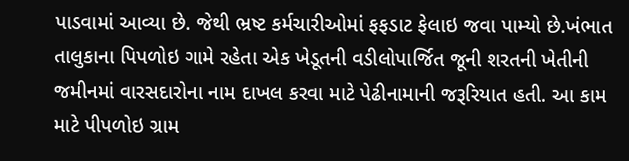પાડવામાં આવ્યા છે. જેથી ભ્રષ્ટ કર્મચારીઓમાં ફફડાટ ફેલાઇ જવા પામ્યો છે.ખંભાત તાલુકાના પિપળોઇ ગામે રહેતા એક ખેડૂતની વડીલોપાર્જિત જૂની શરતની ખેતીની જમીનમાં વારસદારોના નામ દાખલ કરવા માટે પેઢીનામાની જરૂરિયાત હતી. આ કામ માટે પીપળોઇ ગ્રામ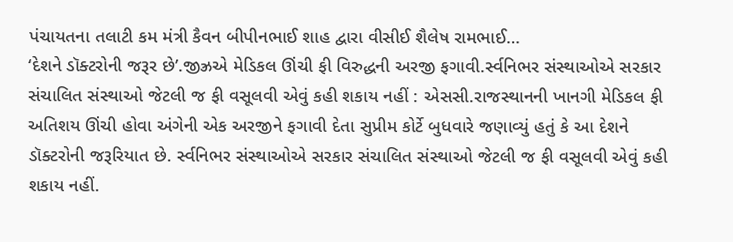પંચાયતના તલાટી કમ મંત્રી કૈવન બીપીનભાઈ શાહ દ્વારા વીસીઈ શૈલેષ રામભાઈ…
‘દેશને ડૉક્ટરોની જરૂર છે’.જીઝ્રએ મેડિકલ ઊંચી ફી વિરુદ્ધની અરજી ફગાવી.ર્સ્વનિભર સંસ્થાઓએ સરકાર સંચાલિત સંસ્થાઓ જેટલી જ ફી વસૂલવી એવું કહી શકાય નહીં : એસસી.રાજસ્થાનની ખાનગી મેડિકલ ફી અતિશય ઊંચી હોવા અંગેની એક અરજીને ફગાવી દેતા સુપ્રીમ કોર્ટે બુધવારે જણાવ્યું હતું કે આ દેશને ડૉક્ટરોની જરૂરિયાત છે. ર્સ્વનિભર સંસ્થાઓએ સરકાર સંચાલિત સંસ્થાઓ જેટલી જ ફી વસૂલવી એવું કહી શકાય નહીં.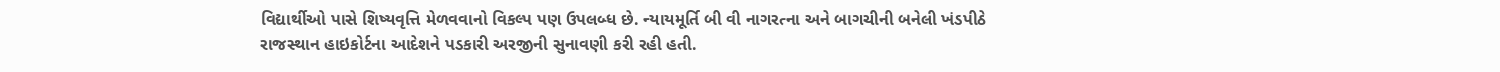વિદ્યાર્થીઓ પાસે શિષ્યવૃત્તિ મેળવવાનો વિકલ્પ પણ ઉપલબ્ધ છે. ન્યાયમૂર્તિ બી વી નાગરત્ના અને બાગચીની બનેલી ખંડપીઠે રાજસ્થાન હાઇકોર્ટના આદેશને પડકારી અરજીની સુનાવણી કરી રહી હતી.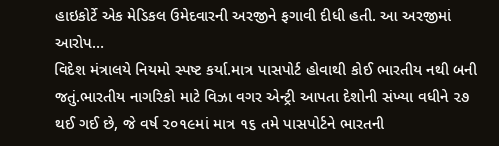હાઇકોર્ટે એક મેડિકલ ઉમેદવારની અરજીને ફગાવી દીધી હતી. આ અરજીમાં આરોપ…
વિદેશ મંત્રાલયે નિયમો સ્પષ્ટ કર્યા.માત્ર પાસપોર્ટ હોવાથી કોઈ ભારતીય નથી બની જતું.ભારતીય નાગરિકો માટે વિઝા વગર એન્ટ્રી આપતા દેશોની સંખ્યા વધીને ૨૭ થઈ ગઈ છે, જે વર્ષ ૨૦૧૯માં માત્ર ૧૬ તમે પાસપોર્ટને ભારતની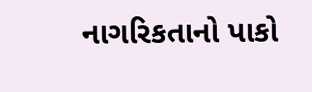નાગરિકતાનો પાકો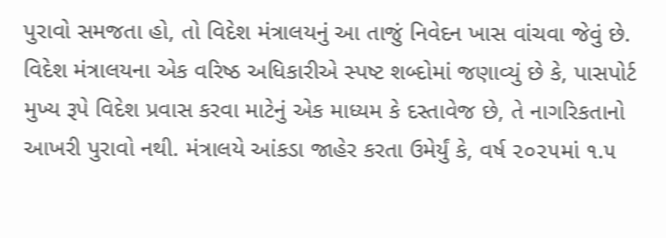પુરાવો સમજતા હો, તો વિદેશ મંત્રાલયનું આ તાજું નિવેદન ખાસ વાંચવા જેવું છે. વિદેશ મંત્રાલયના એક વરિષ્ઠ અધિકારીએ સ્પષ્ટ શબ્દોમાં જણાવ્યું છે કે, પાસપોર્ટ મુખ્ય રૂપે વિદેશ પ્રવાસ કરવા માટેનું એક માધ્યમ કે દસ્તાવેજ છે, તે નાગરિકતાનો આખરી પુરાવો નથી. મંત્રાલયે આંકડા જાહેર કરતા ઉમેર્યું કે, વર્ષ ૨૦૨૫માં ૧.૫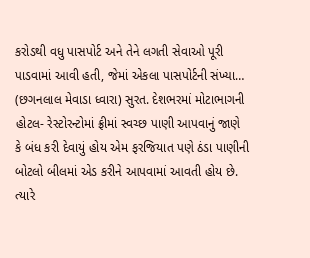કરોડથી વધુ પાસપોર્ટ અને તેને લગતી સેવાઓ પૂરી પાડવામાં આવી હતી, જેમાં એકલા પાસપોર્ટની સંખ્યા…
(છગનલાલ મેવાડા ધ્વારા) સુરત. દેશભરમાં મોટાભાગની હોટલ- રેસ્ટોરન્ટોમાં ફ્રીમાં સ્વચ્છ પાણી આપવાનું જાણે કે બંધ કરી દેવાયું હોય એમ ફરજિયાત પણે ઠંડા પાણીની બોટલો બીલમાં એડ કરીને આપવામાં આવતી હોય છે. ત્યારે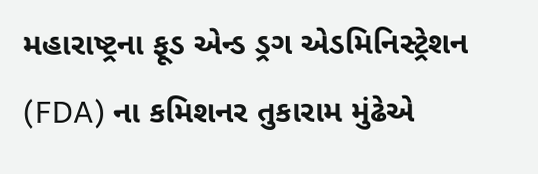મહારાષ્ટ્રના ફૂડ એન્ડ ડ્રગ એડમિનિસ્ટ્રેશન (FDA) ના કમિશનર તુકારામ મુંઢેએ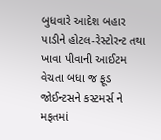બુધવારે આદેશ બહાર પાડીને હોટલ-રેસ્ટોરન્ટ તથા ખાવા પીવાની આઈટમ વેચતા બધા જ ફૂડ જોઈન્ટસને કસ્ટમર્સ ને મફતમાં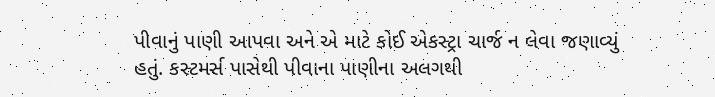પીવાનું પાણી આપવા અને એ માટે કોઈ એકસ્ટ્રા ચાર્જ ન લેવા જણાવ્યું હતું. કસ્ટમર્સ પાસેથી પીવાના પાણીના અલગથી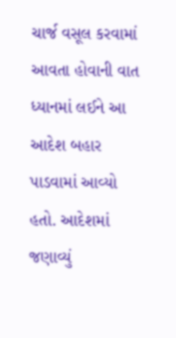ચાર્જ વસૂલ કરવામાં આવતા હોવાની વાત ધ્યાનમાં લઈને આ આદેશ બહાર પાડવામાં આવ્યો હતો. આદેશમાં જણાવ્યું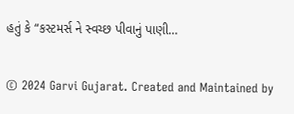હતું કે “કસ્ટમર્સ ને સ્વચ્છ પીવાનું પાણી…

© 2024 Garvi Gujarat. Created and Maintained by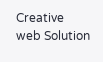Creative web Solution